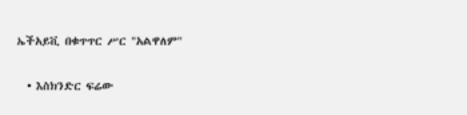ኤችአይቪ በቁጥጥር ሥር "አልዋለም"

  • እስክንድር ፍሬው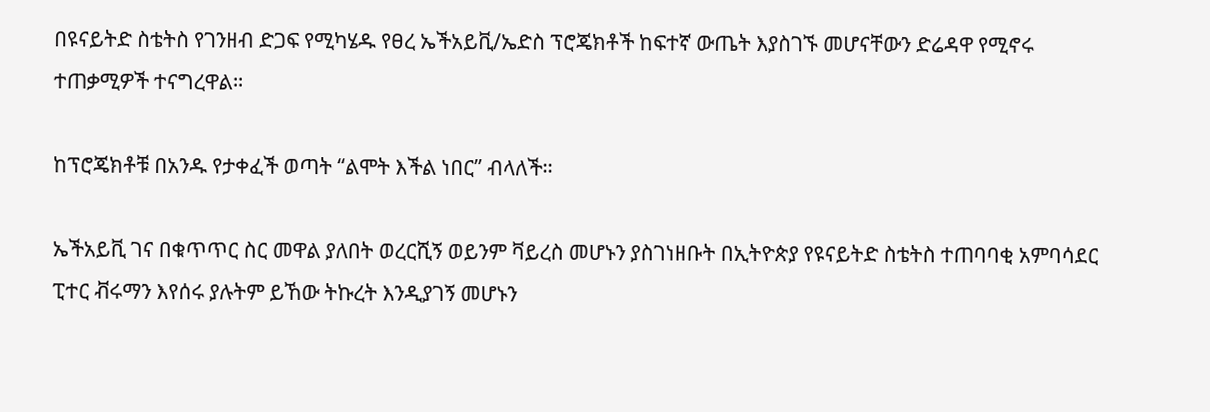በዩናይትድ ስቴትስ የገንዘብ ድጋፍ የሚካሄዱ የፀረ ኤችአይቪ/ኤድስ ፕሮጄክቶች ከፍተኛ ውጤት እያስገኙ መሆናቸውን ድሬዳዋ የሚኖሩ ተጠቃሚዎች ተናግረዋል።

ከፕሮጄክቶቹ በአንዱ የታቀፈች ወጣት “ልሞት እችል ነበር” ብላለች።

ኤችአይቪ ገና በቁጥጥር ስር መዋል ያለበት ወረርሺኝ ወይንም ቫይረስ መሆኑን ያስገነዘቡት በኢትዮጵያ የዩናይትድ ስቴትስ ተጠባባቂ አምባሳደር ፒተር ቭሩማን እየሰሩ ያሉትም ይኸው ትኩረት እንዲያገኝ መሆኑን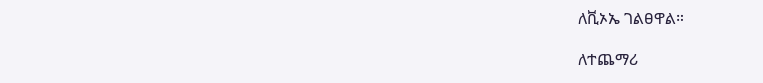ለቪኦኤ ገልፀዋል።

ለተጨማሪ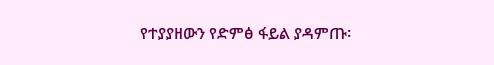የተያያዘውን የድምፅ ፋይል ያዳምጡ፡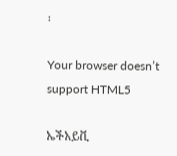፡

Your browser doesn’t support HTML5

ኤችአይቪ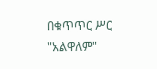በቁጥጥር ሥር "አልዋለም"